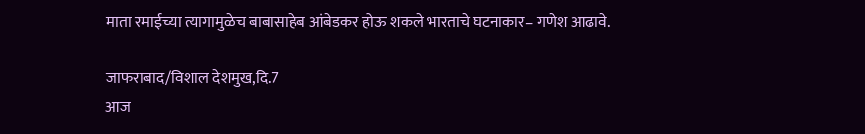माता रमाईच्या त्यागामुळेच बाबासाहेब आंबेडकर होऊ शकले भारताचे घटनाकार– गणेश आढावे.

जाफराबाद/विशाल देशमुख,दि.7
आज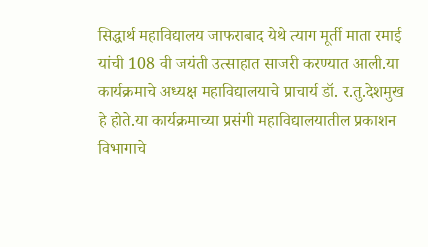सिद्धार्थ महाविद्यालय जाफराबाद येथे त्याग मूर्ती माता रमाई यांची 108 वी जयंती उत्साहात साजरी करण्यात आली.या कार्यक्रमाचे अध्यक्ष महाविद्यालयाचे प्राचार्य डॉ. र.तु.देशमुख हे होते.या कार्यक्रमाच्या प्रसंगी महाविद्यालयातील प्रकाशन विभागाचे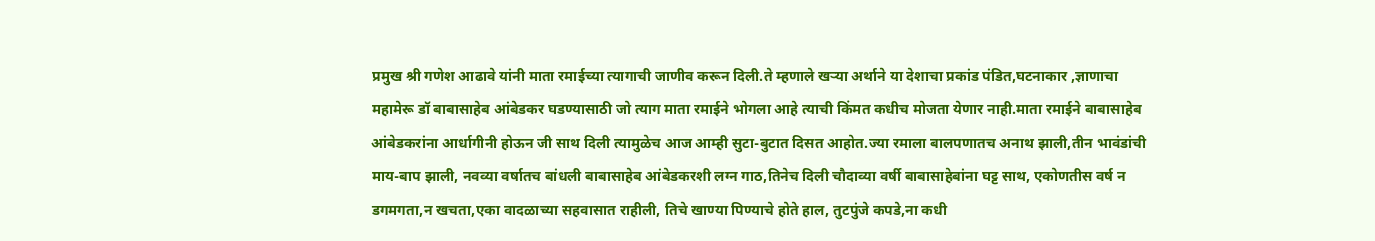प्रमुख श्री गणेश आढावे यांनी माता रमाईच्या त्यागाची जाणीव करून दिली.ते म्हणाले खऱ्या अर्थाने या देशाचा प्रकांड पंडित,घटनाकार ,ज्ञाणाचा महामेरू डॉ बाबासाहेब आंबेडकर घडण्यासाठी जो त्याग माता रमाईने भोगला आहे त्याची किंमत कधीच मोजता येणार नाही.माता रमाईने बाबासाहेब आंबेडकरांना आर्धागीनी होऊन जी साथ दिली त्यामुळेच आज आम्ही सुटा-बुटात दिसत आहोत.ज्या रमाला बालपणातच अनाथ झाली,तीन भावंडांची माय-बाप झाली, नवव्या वर्षातच बांधली बाबासाहेब आंबेडकरशी लग्न गाठ,तिनेच दिली चौदाव्या वर्षी बाबासाहेबांना घट्ट साथ, एकोणतीस वर्ष न डगमगता,न खचता,एका वादळाच्या सहवासात राहीली, तिचे खाण्या पिण्याचे होते हाल, तुटपुंजे कपडे,ना कधी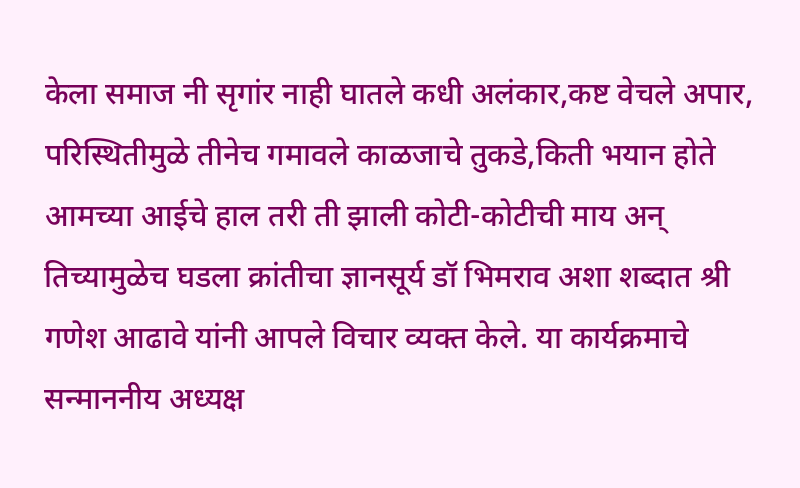केला समाज नी सृगांर नाही घातले कधी अलंकार,कष्ट वेचले अपार, परिस्थितीमुळे तीनेच गमावले काळजाचे तुकडे,किती भयान होते आमच्या आईचे हाल तरी ती झाली कोटी-कोटीची माय अन् तिच्यामुळेच घडला क्रांतीचा ज्ञानसूर्य डॉ भिमराव अशा शब्दात श्री गणेश आढावे यांनी आपले विचार व्यक्त केले. या कार्यक्रमाचे सन्माननीय अध्यक्ष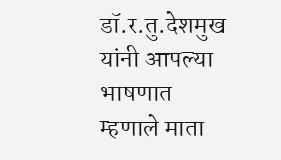डॉ.र.तु.देशमुख यांनी आपल्या भाषणात म्हणाले माता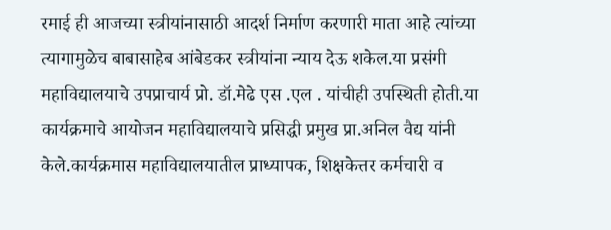रमाई ही आजच्या स्त्रीयांनासाठी आदर्श निर्माण करणारी माता आहे त्यांच्या त्यागामुळेच बाबासाहेब आंबेडकर स्त्रीयांना न्याय देऊ शकेल.या प्रसंगी महाविद्यालयाचे उपप्राचार्य प्रो. डॉ.मेढे एस .एल . यांचीही उपस्थिती होती.या कार्यक्रमाचे आयोजन महाविद्यालयाचे प्रसिद्धी प्रमुख प्रा.अनिल वैद्य यांनी केले.कार्यक्रमास महाविद्यालयातील प्राध्यापक, शिक्षकेत्तर कर्मचारी व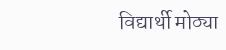विद्यार्थी मोठ्या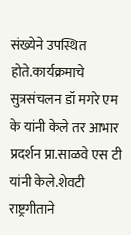संख्येने उपस्थित होते.कार्यक्रमाचे सुत्रसंचलन डॉ मगरे एम के यांनी केले तर आभार प्रदर्शन प्रा.साळवे एस टी यांनी केले.शेवटी राष्ट्रगीताने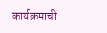कार्यक्रमाची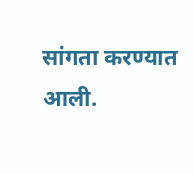सांगता करण्यात आली.